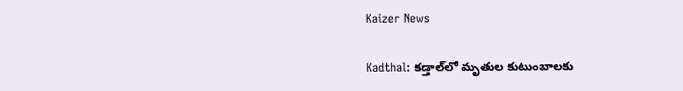Kaizer News

Kadthal: కడ్తాల్‌లో మృతుల కుటుంబాలకు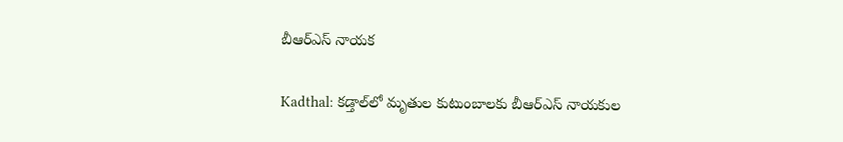బీఆర్ఎస్ నాయక

Kadthal: కడ్తాల్‌లో మృతుల కుటుంబాలకు బీఆర్ఎస్ నాయకుల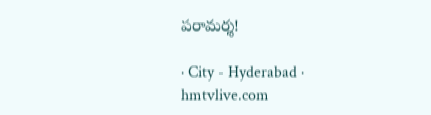పరామర్శ!

· City - Hyderabad · hmtvlive.com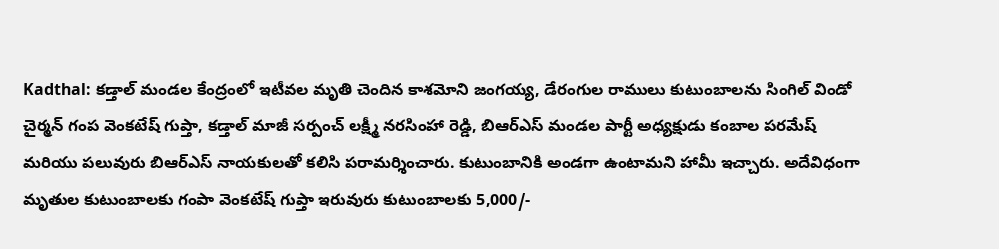Kadthal: కడ్తాల్ మండల కేంద్రంలో ఇటీవల మృతి చెందిన కాశమోని జంగయ్య, డేరంగుల రాములు కుటుంబాలను సింగిల్ విండో చైర్మన్ గంప వెంకటేష్ గుప్తా, కడ్తాల్ మాజీ సర్పంచ్ లక్ష్మీ నరసింహా రెడ్డి, బిఆర్ఎస్ మండల పార్టీ అధ్యక్షుడు కంబాల పరమేష్ మరియు పలువురు బిఆర్ఎస్ నాయకులతో కలిసి పరామర్శించారు. కుటుంబానికి అండగా ఉంటామని హామీ ఇచ్చారు. అదేవిధంగా మృతుల కుటుంబాలకు గంపా వెంకటేష్ గుప్తా ఇరువురు కుటుంబాలకు 5,000/-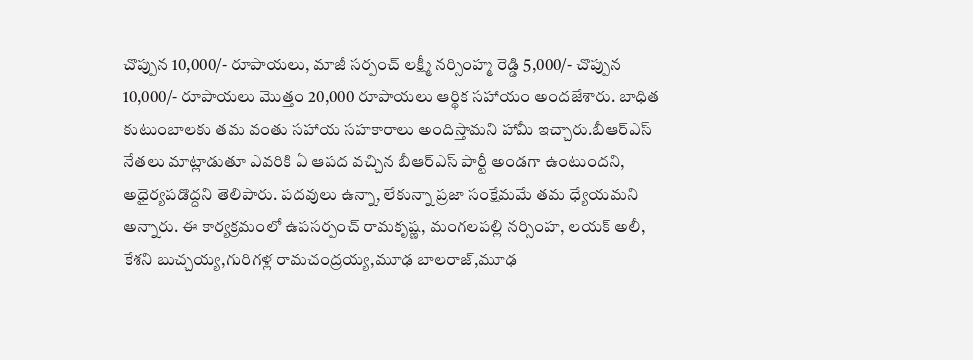చొప్పున 10,000/- రూపాయలు, మాజీ సర్పంచ్ లక్ష్మీ నర్సింహ్మ రెడ్డి 5,000/- చొప్పున 10,000/- రూపాయలు మొత్తం 20,000 రూపాయలు ఆర్థిక సహాయం అందజేశారు. బాధిత కుటుంబాలకు తమ వంతు సహాయ సహకారాలు అందిస్తామని హామీ ఇచ్చారు.బీఆర్ఎస్ నేతలు మాట్లాడుతూ ఎవరికి ఏ ఆపద వచ్చిన బీఆర్ఎస్ పార్టీ అండగా ఉంటుందని, అధైర్యపడొద్దని తెలిపారు. పదవులు ఉన్నా, లేకున్నా ప్రజా సంక్షేమమే తమ ధ్యేయమని అన్నారు. ఈ కార్యక్రమంలో ఉపసర్పంచ్ రామకృష్ణ, మంగలపల్లి నర్సింహ, లయక్ అలీ, కేశని బుచ్చయ్య,గురిగళ్ల రామచంద్రయ్య,మూఢ బాలరాజ్,మూఢ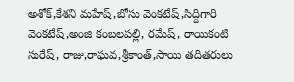అశోక్,కేశని మహేష్,బోసు వెంకటేష్,సిద్దిగారి వెంకటేష్,అంజి కంబలపల్లి, రమేష్, రాయికంటి సురేష్, రాజు,రాఘవ,శ్రీకాంత్,సాయి తదితరులు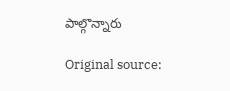పాల్గొన్నారు

Original source: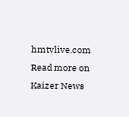hmtvlive.com
Read more on Kaizer News